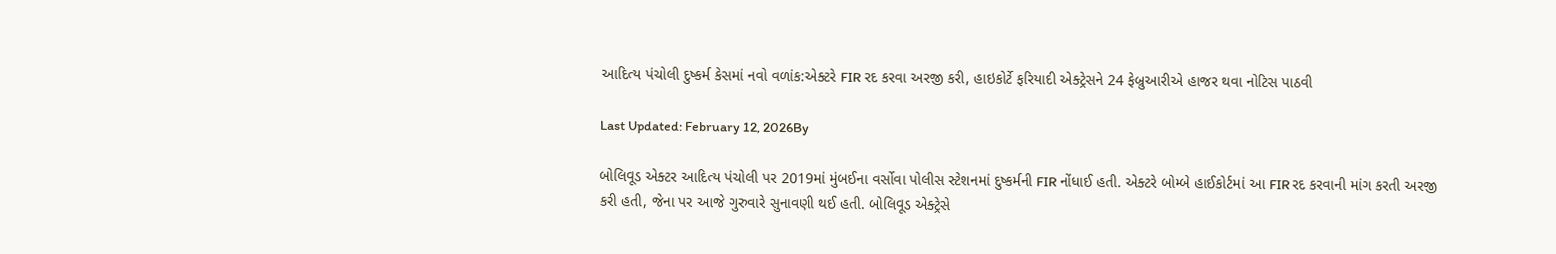આદિત્ય પંચોલી દુષ્કર્મ કેસમાં નવો વળાંક:એક્ટરે FIR રદ કરવા અરજી કરી, હાઇકોર્ટે ફરિયાદી એક્ટ્રેસને 24 ફેબ્રુઆરીએ હાજર થવા નોટિસ પાઠવી

Last Updated: February 12, 2026By

બોલિવૂડ એક્ટર આદિત્ય પંચોલી પર 2019માં મુંબઈના વર્સોવા પોલીસ સ્ટેશનમાં દુષ્કર્મની FIR નોંધાઈ હતી. એક્ટરે બોમ્બે હાઈકોર્ટમાં આ FIR રદ કરવાની માંગ કરતી અરજી કરી હતી, જેના પર આજે ગુરુવારે સુનાવણી થઈ હતી. બોલિવૂડ એક્ટ્રેસે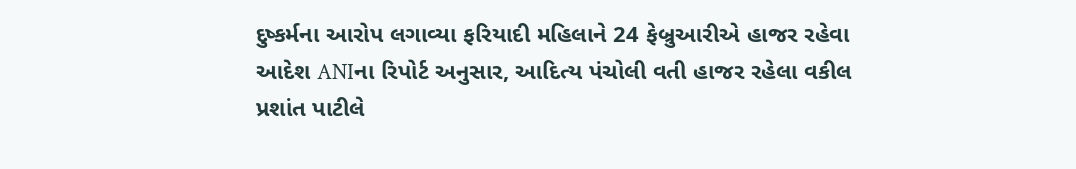દુષ્કર્મના આરોપ લગાવ્યા ફરિયાદી મહિલાને 24 ફેબ્રુઆરીએ હાજર રહેવા આદેશ ANIના રિપોર્ટ અનુસાર, આદિત્ય પંચોલી વતી હાજર રહેલા વકીલ પ્રશાંત પાટીલે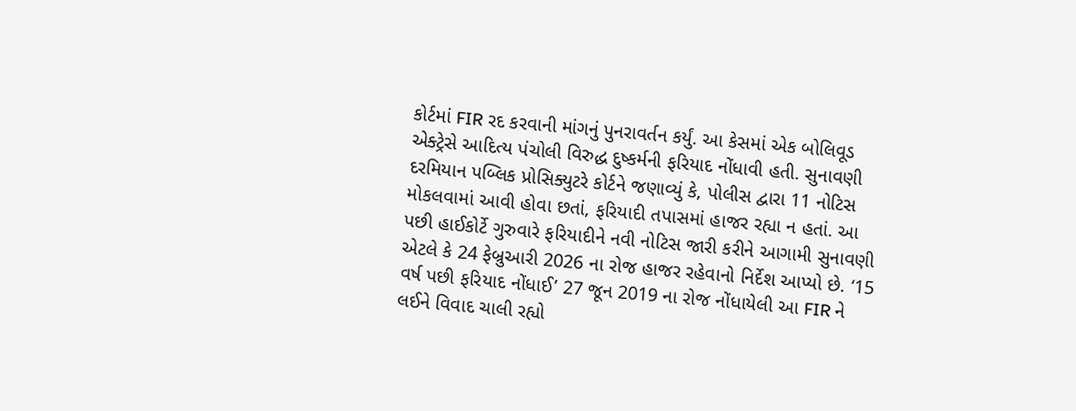કોર્ટમાં FIR રદ કરવાની માંગનું પુનરાવર્તન કર્યું. આ કેસમાં એક બોલિવૂડ એક્ટ્રેસે આદિત્ય પંચોલી વિરુદ્ધ દુષ્કર્મની ફરિયાદ નોંધાવી હતી. સુનાવણી દરમિયાન પબ્લિક પ્રોસિક્યુટરે કોર્ટને જણાવ્યું કે, પોલીસ દ્વારા 11 નોટિસ મોકલવામાં આવી હોવા છતાં, ફરિયાદી તપાસમાં હાજર રહ્યા ન હતાં. આ પછી હાઈકોર્ટે ગુરુવારે ફરિયાદીને નવી નોટિસ જારી કરીને આગામી સુનાવણી એટલે કે 24 ફેબ્રુઆરી 2026 ના રોજ હાજર રહેવાનો નિર્દેશ આપ્યો છે. ‘15 વર્ષ પછી ફરિયાદ નોંધાઈ’ 27 જૂન 2019 ના રોજ નોંધાયેલી આ FIR ને લઈને વિવાદ ચાલી રહ્યો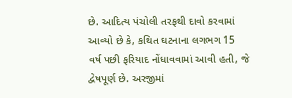છે. આદિત્ય પંચોલી તરફથી દાવો કરવામાં આવ્યો છે કે, કથિત ઘટનાના લગભગ 15 વર્ષ પછી ફરિયાદ નોંધાવવામાં આવી હતી, જે દ્વેષપૂર્ણ છે. અરજીમાં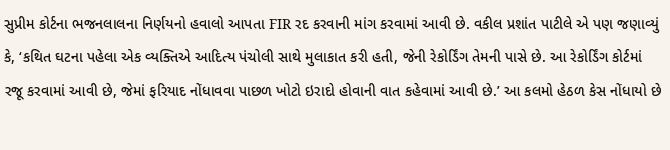સુપ્રીમ કોર્ટના ભજનલાલના નિર્ણયનો હવાલો આપતા FIR રદ કરવાની માંગ કરવામાં આવી છે. વકીલ પ્રશાંત પાટીલે એ પણ જણાવ્યું કે, ‘કથિત ઘટના પહેલા એક વ્યક્તિએ આદિત્ય પંચોલી સાથે મુલાકાત કરી હતી, જેની રેકોર્ડિંગ તેમની પાસે છે. આ રેકોર્ડિંગ કોર્ટમાં રજૂ કરવામાં આવી છે, જેમાં ફરિયાદ નોંધાવવા પાછળ ખોટો ઇરાદો હોવાની વાત કહેવામાં આવી છે.’ આ કલમો હેઠળ કેસ નોંધાયો છે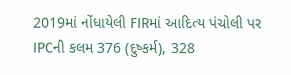2019માં નોંધાયેલી FIRમાં આદિત્ય પંચોલી પર IPCની કલમ 376 (દુષ્કર્મ), 328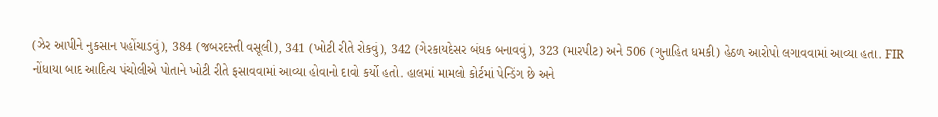(ઝેર આપીને નુકસાન પહોંચાડવું), 384 (જબરદસ્તી વસૂલી), 341 (ખોટી રીતે રોકવું), 342 (ગેરકાયદેસર બંધક બનાવવું), 323 (મારપીટ) અને 506 (ગુનાહિત ધમકી) હેઠળ આરોપો લગાવવામાં આવ્યા હતા. FIR નોંધાયા બાદ આદિત્ય પંચોલીએ પોતાને ખોટી રીતે ફસાવવામાં આવ્યા હોવાનો દાવો કર્યો હતો. હાલમાં મામલો કોર્ટમાં પેન્ડિંગ છે અને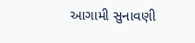આગામી સુનાવણી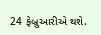24 ફેબ્રુઆરીએ થશે.